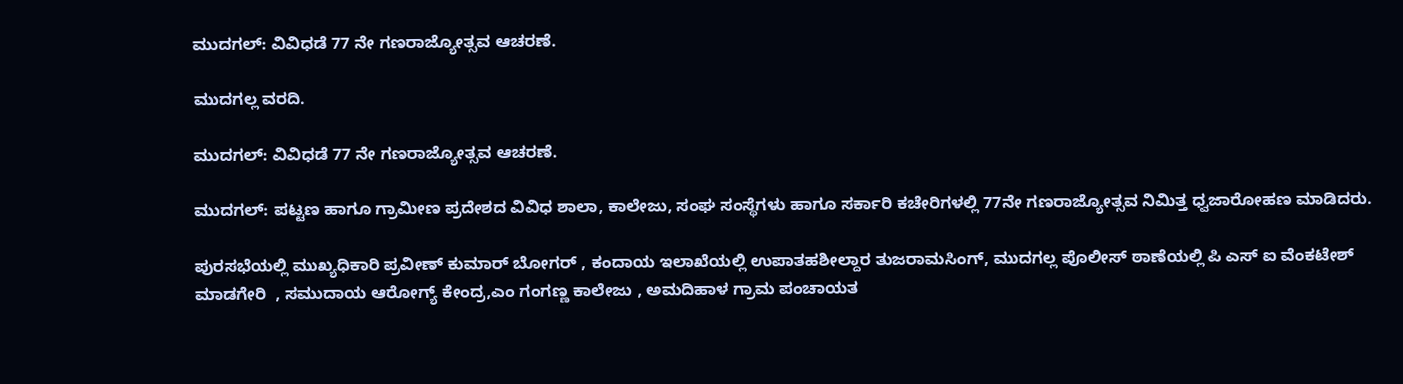ಮುದಗಲ್: ವಿವಿಧಡೆ 77 ನೇ ಗಣರಾಜ್ಯೋತ್ಸವ ಆಚರಣೆ.

ಮುದಗಲ್ಲ ವರದಿ.

ಮುದಗಲ್: ವಿವಿಧಡೆ 77 ನೇ ಗಣರಾಜ್ಯೋತ್ಸವ ಆಚರಣೆ.

ಮುದಗಲ್: ಪಟ್ಟಣ ಹಾಗೂ ಗ್ರಾಮೀಣ ಪ್ರದೇಶದ ವಿವಿಧ ಶಾಲಾ, ಕಾಲೇಜು, ಸಂಘ ಸಂಸ್ಥೆಗಳು ಹಾಗೂ ಸರ್ಕಾರಿ ಕಚೇರಿಗಳಲ್ಲಿ 77ನೇ ಗಣರಾಜ್ಯೋತ್ಸವ ನಿಮಿತ್ತ ಧ್ವಜಾರೋಹಣ ಮಾಡಿದರು.

ಪುರಸಭೆಯಲ್ಲಿ ಮುಖ್ಯಧಿಕಾರಿ ಪ್ರವೀಣ್ ಕುಮಾರ್ ಬೋಗರ್ , ಕಂದಾಯ ಇಲಾಖೆಯಲ್ಲಿ ಉಪಾತಹಶೀಲ್ದಾರ ತುಜರಾಮಸಿಂಗ್, ಮುದಗಲ್ಲ ಪೊಲೀಸ್ ಠಾಣೆಯಲ್ಲಿ ಪಿ ಎಸ್ ಐ ವೆಂಕಟೇಶ್ ಮಾಡಗೇರಿ  , ಸಮುದಾಯ ಆರೋಗ್ಯ್ ಕೇಂದ್ರ,ಎಂ ಗಂಗಣ್ಣ ಕಾಲೇಜು , ಅಮದಿಹಾಳ ಗ್ರಾಮ ಪಂಚಾಯತ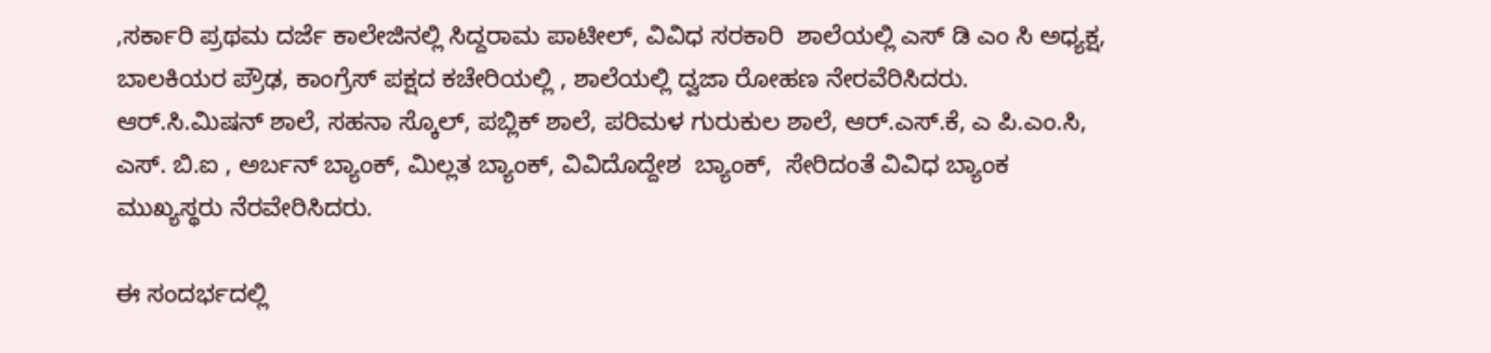,ಸರ್ಕಾರಿ ಪ್ರಥಮ ದರ್ಜೆ ಕಾಲೇಜಿನಲ್ಲಿ ಸಿದ್ದರಾಮ ಪಾಟೀಲ್, ವಿವಿಧ ಸರಕಾರಿ  ಶಾಲೆಯಲ್ಲಿ ಎಸ್ ಡಿ ಎಂ ಸಿ ಅಧ್ಯಕ್ಷ, ಬಾಲಕಿಯರ ಪ್ರೌಢ, ಕಾಂಗ್ರೆಸ್ ಪಕ್ಷದ ಕಚೇರಿಯಲ್ಲಿ , ಶಾಲೆಯಲ್ಲಿ ದ್ವಜಾ ರೋಹಣ ನೇರವೆರಿಸಿದರು. ಆರ್.ಸಿ.ಮಿಷನ್ ಶಾಲೆ, ಸಹನಾ ಸ್ಕೊಲ್, ಪಬ್ಲಿಕ್ ಶಾಲೆ, ಪರಿಮಳ ಗುರುಕುಲ ಶಾಲೆ, ಆರ್.ಎಸ್.ಕೆ, ಎ ಪಿ.ಎಂ.ಸಿ, ಎಸ್. ಬಿ.ಐ , ಅರ್ಬನ್ ಬ್ಯಾಂಕ್, ಮಿಲ್ಲತ ಬ್ಯಾಂಕ್, ವಿವಿದೊದ್ದೇಶ  ಬ್ಯಾಂಕ್,  ಸೇರಿದಂತೆ ವಿವಿಧ ಬ್ಯಾಂಕ ಮುಖ್ಯಸ್ಥರು ನೆರವೇರಿಸಿದರು.

ಈ ಸಂದರ್ಭದಲ್ಲಿ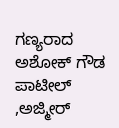ಗಣ್ಯರಾದ  ಅಶೋಕ್ ಗೌಡ ಪಾಟೀಲ್ ,ಅಜ್ಮೀರ್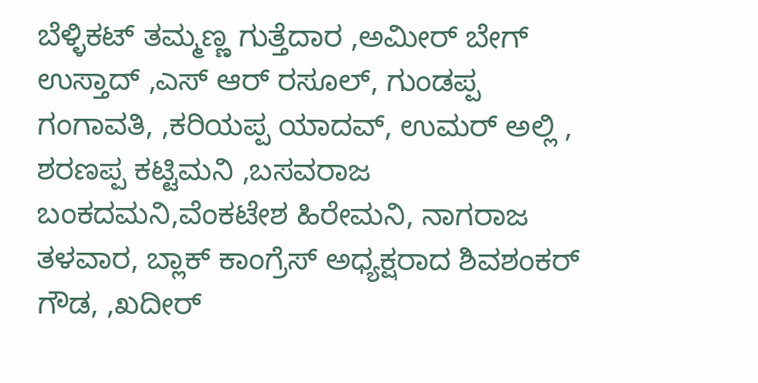ಬೆಳ್ಳಿಕಟ್ ತಮ್ಮಣ್ಣ ಗುತ್ತೆದಾರ ,ಅಮೀರ್ ಬೇಗ್ ಉಸ್ತಾದ್ ,ಎಸ್ ಆರ್ ರಸೂಲ್, ಗುಂಡಪ್ಪ ಗಂಗಾವತಿ, ,ಕರಿಯಪ್ಪ ಯಾದವ್, ಉಮರ್ ಅಲ್ಲಿ , ಶರಣಪ್ಪ ಕಟ್ಟಿಮನಿ ,ಬಸವರಾಜ ಬಂಕದಮನಿ,ವೆಂಕಟೇಶ ಹಿರೇಮನಿ, ನಾಗರಾಜ ತಳವಾರ, ಬ್ಲಾಕ್ ಕಾಂಗ್ರೆಸ್ ಅಧ್ಯಕ್ಷರಾದ ಶಿವಶಂಕರ್ ಗೌಡ, ,ಖದೀರ್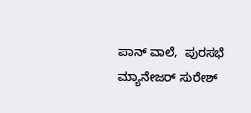ಪಾನ್ ವಾಲೆ,  ಪುರಸಭೆ  ಮ್ಯಾನೇಜರ್ ಸುರೇಶ್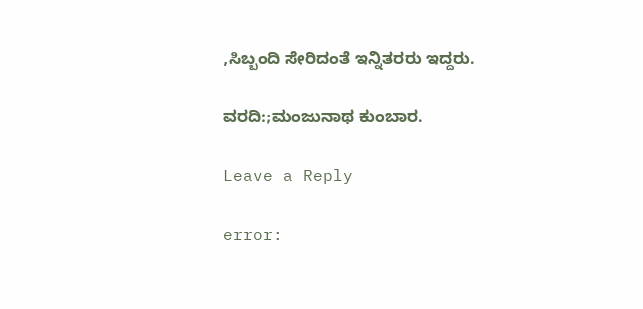,ಸಿಬ್ಬಂದಿ ಸೇರಿದಂತೆ ಇನ್ನಿತರರು ಇದ್ದರು.

ವರದಿ:;ಮಂಜುನಾಥ ಕುಂಬಾರ.

Leave a Reply

error: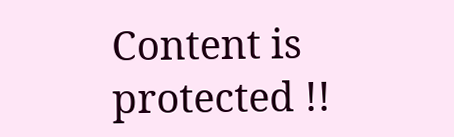Content is protected !!